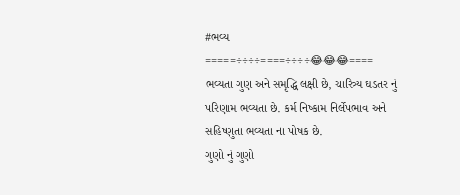#ભવ્ય
=====÷÷÷÷====÷÷÷÷😂😂😂====
ભવ્યતા ગુણ અને સમૃદ્ધિ લક્ષી છે, ચારિત્ર્ય ઘડતર નું
પરિણામ ભવ્યતા છે. કર્મ નિષ્કામ નિર્લેપભાવ અને
સહિષ્ણુતા ભવ્યતા ના પોષક છે.
ગુણો નું ગુણો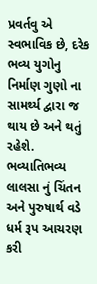પ્રવર્તવુ એ સ્વભાવિક છે, દરેક ભવ્ય યુગોનુ નિર્માણ ગુણો ના સામર્થ્ય દ્વારા જ થાય છે અને થતું
રહેશે.
ભવ્યાતિભવ્ય લાલસા નું ચિંતન અને પુરુષાર્થ વડે ધર્મ રૂપ આચરણ કરી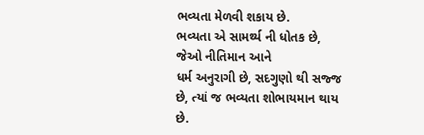ભવ્યતા મેળવી શકાય છે.
ભવ્યતા એ સામર્થ્ય ની ધોતક છે, જેઓ નીતિમાન આને
ધર્મ અનુરાગી છે, સદગુણો થી સજ્જ છે, ત્યાં જ ભવ્યતા શોભાયમાન થાય છે.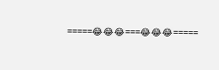=====😂😂😂===😂😂😂=====